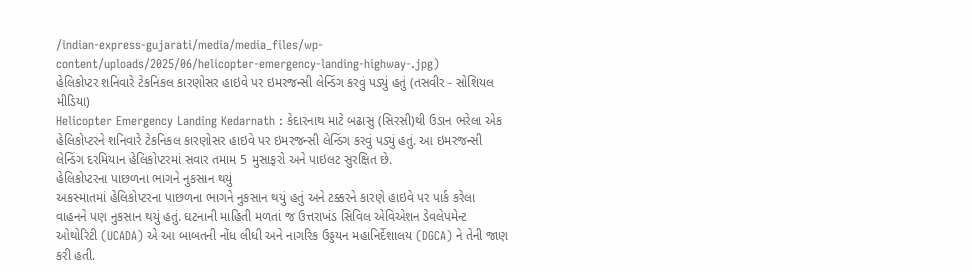/indian-express-gujarati/media/media_files/wp-content/uploads/2025/06/helicopter-emergency-landing-highway-.jpg)
હેલિકોપ્ટર શનિવારે ટેકનિકલ કારણોસર હાઇવે પર ઇમરજન્સી લેન્ડિંગ કરવું પડ્યું હતું (તસવીર - સોશિયલ મીડિયા)
Helicopter Emergency Landing Kedarnath : કેદારનાથ માટે બઢાસુ (સિરસી)થી ઉડાન ભરેલા એક હેલિકોપ્ટરને શનિવારે ટેકનિકલ કારણોસર હાઇવે પર ઇમરજન્સી લેન્ડિંગ કરવું પડ્યું હતું. આ ઇમરજન્સી લેન્ડિંગ દરમિયાન હેલિકોપ્ટરમાં સવાર તમામ 5 મુસાફરો અને પાઇલટ સુરક્ષિત છે.
હેલિકોપ્ટરના પાછળના ભાગને નુકસાન થયું
અકસ્માતમાં હેલિકોપ્ટરના પાછળના ભાગને નુકસાન થયું હતું અને ટક્કરને કારણે હાઇવે પર પાર્ક કરેલા વાહનને પણ નુકસાન થયું હતું. ઘટનાની માહિતી મળતાં જ ઉત્તરાખંડ સિવિલ એવિએશન ડેવલેપમેન્ટ ઓથોરિટી (UCADA) એ આ બાબતની નોંધ લીધી અને નાગરિક ઉડ્ડયન મહાનિર્દેશાલય (DGCA) ને તેની જાણ કરી હતી.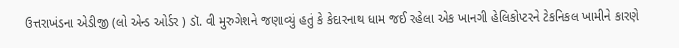ઉત્તરાખંડના એડીજી (લો એન્ડ ઓર્ડર ) ડૉ. વી મુરુગેશને જણાવ્યું હતું કે કેદારનાથ ધામ જઈ રહેલા એક ખાનગી હેલિકોપ્ટરને ટેકનિકલ ખામીને કારણે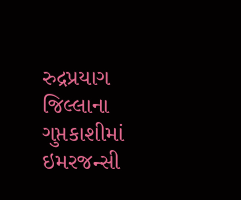રુદ્રપ્રયાગ જિલ્લાના ગુપ્તકાશીમાં ઇમરજન્સી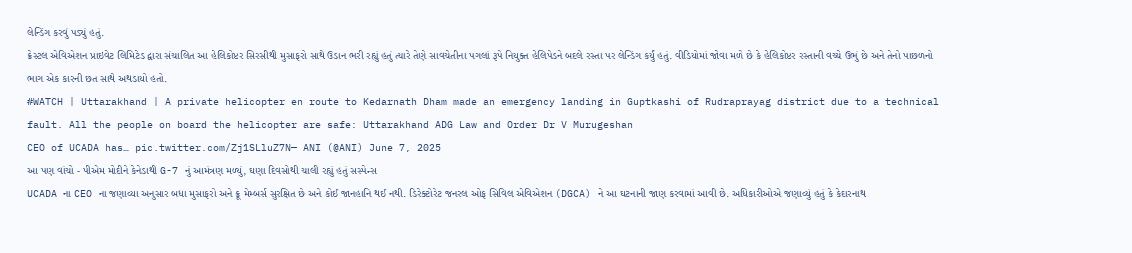લેન્ડિંગ કરવું પડ્યું હતું.
ક્રેસ્ટલ એવિએશન પ્રાઇવેટ લિમિટેડ દ્વારા સંચાલિત આ હેલિકોપ્ટર સિરસીથી મુસાફરો સાથે ઉડાન ભરી રહ્યું હતું ત્યારે તેણે સાવચેતીના પગલાં રૂપે નિયુક્ત હેલિપેડને બદલે રસ્તા પર લેન્ડિંગ કર્યું હતું. વીડિયોમાં જોવા મળે છે કે હેલિકોપ્ટર રસ્તાની વચ્ચે ઉભું છે અને તેનો પાછળનો ભાગ એક કારની છત સાથે અથડાયો હતો.
#WATCH | Uttarakhand | A private helicopter en route to Kedarnath Dham made an emergency landing in Guptkashi of Rudraprayag district due to a technical fault. All the people on board the helicopter are safe: Uttarakhand ADG Law and Order Dr V Murugeshan
CEO of UCADA has… pic.twitter.com/Zj1SLluZ7N— ANI (@ANI) June 7, 2025
આ પણ વાંચો - પીએમ મોદીને કેનેડાથી G-7 નું આમંત્રણ મળ્યું, ઘણા દિવસોથી ચાલી રહ્યું હતું સસ્પેન્સ
UCADA ના CEO ના જણાવ્યા અનુસાર બધા મુસાફરો અને ક્રૂ મેમ્બર્સ સુરક્ષિત છે અને કોઈ જાનહાનિ થઈ નથી. ડિરેક્ટોરેટ જનરલ ઓફ સિવિલ એવિએશન (DGCA) ને આ ઘટનાની જાણ કરવામાં આવી છે. અધિકારીઓએ જણાવ્યું હતું કે કેદારનાથ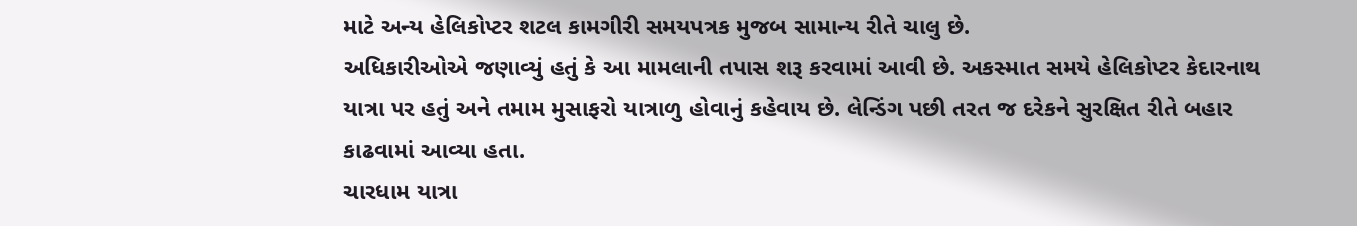માટે અન્ય હેલિકોપ્ટર શટલ કામગીરી સમયપત્રક મુજબ સામાન્ય રીતે ચાલુ છે.
અધિકારીઓએ જણાવ્યું હતું કે આ મામલાની તપાસ શરૂ કરવામાં આવી છે. અકસ્માત સમયે હેલિકોપ્ટર કેદારનાથ યાત્રા પર હતું અને તમામ મુસાફરો યાત્રાળુ હોવાનું કહેવાય છે. લેન્ડિંગ પછી તરત જ દરેકને સુરક્ષિત રીતે બહાર કાઢવામાં આવ્યા હતા.
ચારધામ યાત્રા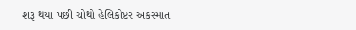શરૂ થયા પછી ચોથો હેલિકોપ્ટર અકસ્માત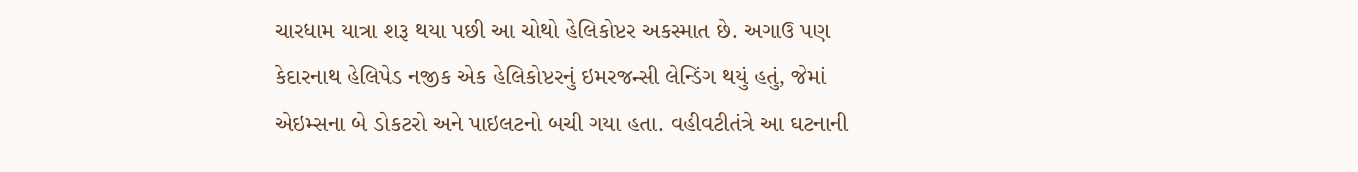ચારધામ યાત્રા શરૂ થયા પછી આ ચોથો હેલિકોપ્ટર અકસ્માત છે. અગાઉ પણ કેદારનાથ હેલિપેડ નજીક એક હેલિકોપ્ટરનું ઇમરજન્સી લેન્ડિંગ થયું હતું, જેમાં એઇમ્સના બે ડોકટરો અને પાઇલટનો બચી ગયા હતા. વહીવટીતંત્રે આ ઘટનાની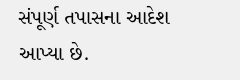સંપૂર્ણ તપાસના આદેશ આપ્યા છે.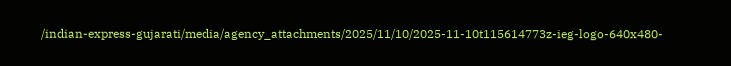/indian-express-gujarati/media/agency_attachments/2025/11/10/2025-11-10t115614773z-ieg-logo-640x480-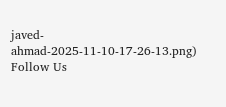javed-ahmad-2025-11-10-17-26-13.png)
Follow Us